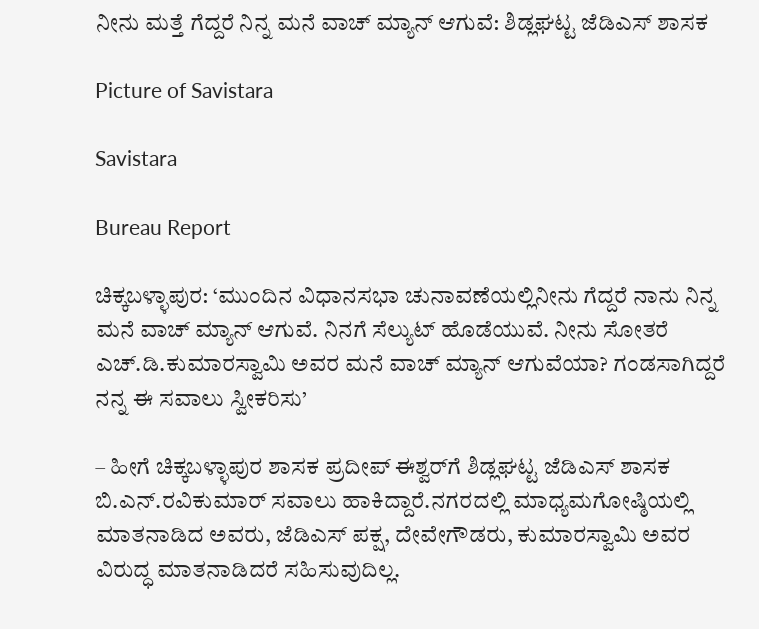ನೀನು ಮತ್ತೆ ಗೆದ್ದರೆ ನಿನ್ನ ಮನೆ ವಾಚ್ ಮ್ಯಾನ್ ಆಗುವೆ: ಶಿಡ್ಲಘಟ್ಟ ಜೆಡಿಎಸ್‌ ಶಾಸಕ

Picture of Savistara

Savistara

Bureau Report

ಚಿಕ್ಕಬಳ್ಳಾಪುರ: ‘ಮುಂದಿನ ವಿಧಾನಸಭಾ ಚುನಾವಣೆಯಲ್ಲಿನೀನು ಗೆದ್ದರೆ ನಾನು ನಿನ್ನ ಮನೆ ವಾಚ್ ಮ್ಯಾನ್ ಆಗುವೆ. ನಿನಗೆ ಸೆಲ್ಯುಟ್ ಹೊಡೆಯುವೆ. ನೀನು ಸೋತರೆ ಎಚ್.ಡಿ.ಕುಮಾರಸ್ವಾಮಿ ಅವರ ಮನೆ ವಾಚ್ ಮ್ಯಾನ್ ಆಗುವೆಯಾ? ಗಂಡಸಾಗಿದ್ದರೆ ನನ್ನ ಈ ಸವಾಲು ಸ್ವೀಕರಿಸು’

– ಹೀಗೆ ಚಿಕ್ಕಬಳ್ಳಾಪುರ ಶಾಸಕ ಪ್ರದೀಪ್ ಈಶ್ವರ್‌ಗೆ ಶಿಡ್ಲಘಟ್ಟ ಜೆಡಿಎಸ್ ಶಾಸಕ ಬಿ.ಎನ್.ರವಿಕುಮಾರ್ ಸವಾಲು ಹಾಕಿದ್ದಾರೆ.ನಗರದಲ್ಲಿ ಮಾಧ್ಯಮಗೋಷ್ಠಿಯಲ್ಲಿ ಮಾತನಾಡಿದ ಅವರು, ಜೆಡಿಎಸ್‌ ಪಕ್ಷ, ದೇವೇಗೌಡರು, ಕುಮಾರಸ್ವಾಮಿ ಅವರ ವಿರುದ್ಧ ಮಾತನಾಡಿದರೆ ಸಹಿಸುವುದಿಲ್ಲ.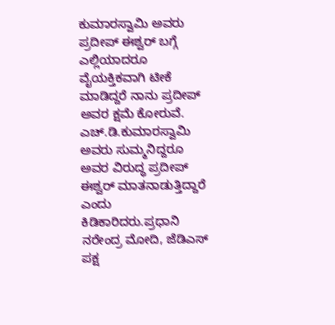ಕುಮಾರಸ್ವಾಮಿ ಅವರು ಪ್ರದೀಪ್ ಈಶ್ವರ್ ಬಗ್ಗೆ ಎಲ್ಲಿಯಾದರೂ ವೈಯಕ್ತಿಕವಾಗಿ ಟೀಕೆ ಮಾಡಿದ್ದರೆ ನಾನು ಪ್ರದೀಪ್ ಅವರ ಕ್ಷಮೆ ಕೋರುವೆ. ಎಚ್‌.ಡಿ.ಕುಮಾರಸ್ವಾಮಿ ಅವರು ಸುಮ್ಮನಿದ್ದರೂ ಅವರ ವಿರುದ್ಧ ಪ್ರದೀಪ್‌ ಈಶ್ವ‌ರ್ ಮಾತನಾಡುತ್ತಿದ್ದಾರೆ ಎಂದು ಕಿಡಿಕಾರಿದರು.ಪ್ರಧಾನಿ ನರೇಂದ್ರ ಮೋದಿ, ಜೆಡಿಎಸ್ ಪಕ್ಷ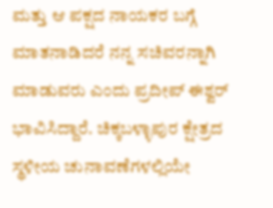ಮತ್ತು ಆ ಪಕ್ಷದ ನಾಯಕರ ಬಗ್ಗೆ ಮಾತನಾಡಿದರೆ ನನ್ನ ಸಚಿವರನ್ನಾಗಿ ಮಾಡುವರು ಎಂದು ಪ್ರದೀಪ್ ಈಶ್ವರ್ ಭಾವಿಸಿದ್ದಾರೆ. ಚಿಕ್ಕಬಳ್ಳಾಪುರ ಕ್ಷೇತ್ರದ ಸ್ಥಳೀಯ ಚುನಾವಣೆಗಳಲ್ಲಿಯೇ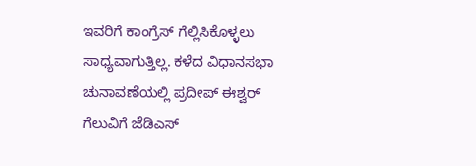ಇವರಿಗೆ ಕಾಂಗ್ರೆಸ್ ಗೆಲ್ಲಿಸಿಕೊಳ್ಳಲು ಸಾಧ್ಯವಾಗುತ್ತಿಲ್ಲ. ಕಳೆದ ವಿಧಾನಸಭಾ ಚುನಾವಣೆಯಲ್ಲಿ ಪ್ರದೀಪ್‌ ಈಶ್ವರ್ ಗೆಲುವಿಗೆ ಜೆಡಿಎಸ್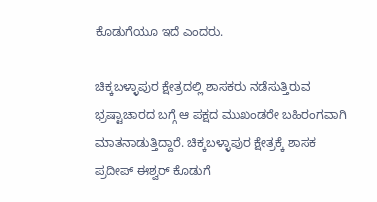ಕೊಡುಗೆಯೂ ಇದೆ ಎಂದರು.

ಚಿಕ್ಕಬಳ್ಳಾಪುರ ಕ್ಷೇತ್ರದಲ್ಲಿ ಶಾಸಕರು ನಡೆಸುತ್ತಿರುವ ಭ್ರಷ್ಟಾಚಾರದ ಬಗ್ಗೆ ಆ ಪಕ್ಷದ ಮುಖಂಡರೇ ಬಹಿರಂಗವಾಗಿ ಮಾತನಾಡುತ್ತಿದ್ದಾರೆ. ಚಿಕ್ಕಬಳ್ಳಾಪುರ ಕ್ಷೇತ್ರಕ್ಕೆ ಶಾಸಕ ಪ್ರದೀಪ್‌ ಈಶ್ವರ್ ಕೊಡುಗೆ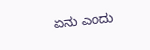ಏನು ಎಂದು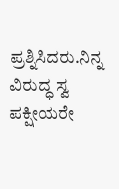ಪ್ರಶ್ನಿಸಿದರು.ನಿನ್ನ ವಿರುದ್ಧ ಸ್ವ ಪಕ್ಷೀಯರೇ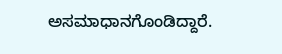ಅಸಮಾಧಾನಗೊಂಡಿದ್ದಾರೆ.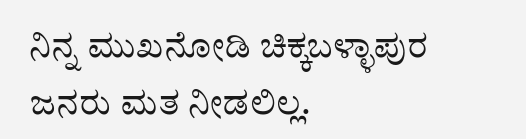ನಿನ್ನ ಮುಖನೋಡಿ ಚಿಕ್ಕಬಳ್ಳಾಪುರ ಜನರು ಮತ ನೀಡಲಿಲ್ಲ.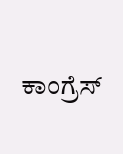ಕಾಂಗ್ರೆಸ್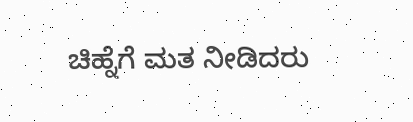ಚಿಹ್ನೆಗೆ ಮತ ನೀಡಿದರು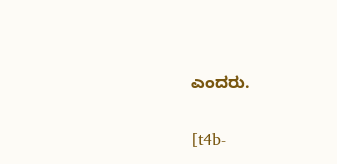ಎಂದರು.

[t4b-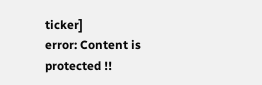ticker]
error: Content is protected !!